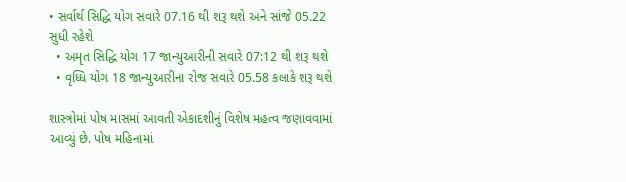• સર્વાર્થ સિદ્ધિ યોગ સવારે 07.16 થી શરૂ થશે અને સાંજે 05.22 સુધી રહેશે
  • અમૃત સિદ્ધિ યોગ 17 જાન્યુઆરીની સવારે 07:12 થી શરૂ થશે
  • વૃધ્ધિ યોગ 18 જાન્યુઆરીના રોજ સવારે 05.58 કલાકે શરૂ થશે

શાસ્ત્રોમાં પોષ માસમાં આવતી એકાદશીનું વિશેષ મહત્વ જણાવવામાં આવ્યું છે. પોષ મહિનામાં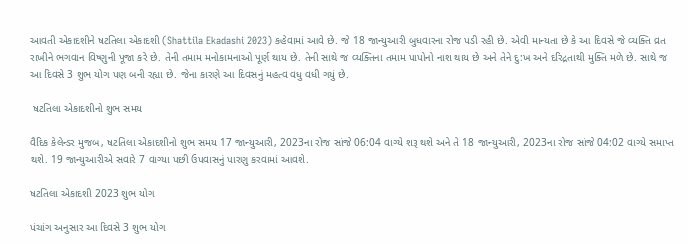આવતી એકાદશીને ષટતિલા એકાદશી (Shattila Ekadashi 2023) કહેવામાં આવે છે. જે 18 જાન્યુઆરી બુધવારના રોજ પડી રહી છે. એવી માન્યતા છે કે આ દિવસે જે વ્યક્તિ વ્રત રાખીને ભગવાન વિષ્ણુની પૂજા કરે છે. તેની તમામ મનોકામનાઓ પૂર્ણ થાય છે. તેની સાથે જ વ્યક્તિના તમામ પાપોનો નાશ થાય છે અને તેને દુ:ખ અને દરિદ્રતાથી મુક્તિ મળે છે. સાથે જ આ દિવસે 3 શુભ યોગ પણ બની રહ્યા છે. જેના કારણે આ દિવસનું મહત્વ વધુ વધી ગયું છે.

 ષટતિલા એકાદશીનો શુભ સમય

વૈદિક કેલેન્ડર મુજબ, ષટતિલા એકાદશીનો શુભ સમય 17 જાન્યુઆરી, 2023ના રોજ સાંજે 06:04 વાગ્યે શરૂ થશે અને તે 18 જાન્યુઆરી, 2023ના રોજ સાંજે 04:02 વાગ્યે સમાપ્ત થશે. 19 જાન્યુઆરીએ સવારે 7 વાગ્યા પછી ઉપવાસનું પારણુ કરવામાં આવશે.

ષટતિલા એકાદશી 2023 શુભ યોગ

પંચાંગ અનુસાર આ દિવસે 3 શુભ યોગ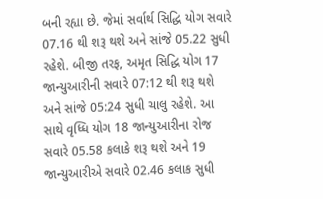બની રહ્યા છે. જેમાં સર્વાર્થ સિદ્ધિ યોગ સવારે 07.16 થી શરૂ થશે અને સાંજે 05.22 સુધી રહેશે. બીજી તરફ, અમૃત સિદ્ધિ યોગ 17 જાન્યુઆરીની સવારે 07:12 થી શરૂ થશે અને સાંજે 05:24 સુધી ચાલુ રહેશે. આ સાથે વૃધ્ધિ યોગ 18 જાન્યુઆરીના રોજ સવારે 05.58 કલાકે શરૂ થશે અને 19 જાન્યુઆરીએ સવારે 02.46 કલાક સુધી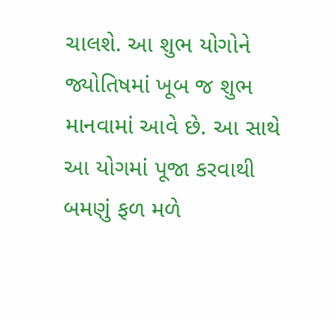ચાલશે. આ શુભ યોગોને જ્યોતિષમાં ખૂબ જ શુભ માનવામાં આવે છે. આ સાથે આ યોગમાં પૂજા કરવાથી બમણું ફળ મળે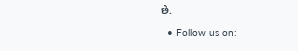છે.

  • Follow us on: